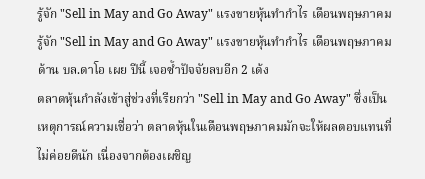รู้จัก "Sell in May and Go Away" แรงขายหุ้นทำกำไร เดือนพฤษภาคม
รู้จัก "Sell in May and Go Away" แรงขายหุ้นทำกำไร เดือนพฤษภาคม ด้าน บล.ดาโอ เผย ปีนี้ เจอซ้ำปัจจัยลบอีก 2 เด้ง
ตลาดหุ้นกำลังเข้าสู่ช่วงที่เรียกว่า "Sell in May and Go Away" ซึ่งเป็นเหตุการณ์ความเชื่อว่า ตลาดหุ้นในเดือนพฤษภาคมมักจะให้ผลตอบแทนที่ไม่ค่อยดีนัก เนื่องจากต้องเผชิญ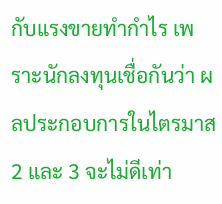กับแรงขายทำกำไร เพราะนักลงทุนเชื่อกันว่า ผลประกอบการในไตรมาส 2 และ 3 จะไม่ดีเท่า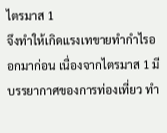ไตรมาส 1
จึงทำให้เกิดแรงเทขายทำกำไรออกมาก่อน เนื่องจากไตรมาส 1 มีบรรยากาศของการท่องเที่ยว ทำ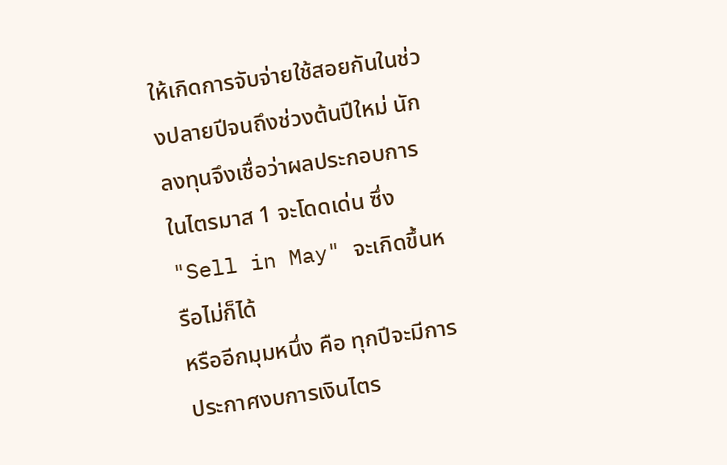ให้เกิดการจับจ่ายใช้สอยกันในช่วงปลายปีจนถึงช่วงต้นปีใหม่ นักลงทุนจึงเชื่อว่าผลประกอบการในไตรมาส 1 จะโดดเด่น ซึ่ง "Sell in May" จะเกิดขึ้นหรือไม่ก็ได้
หรืออีกมุมหนึ่ง คือ ทุกปีจะมีการประกาศงบการเงินไตร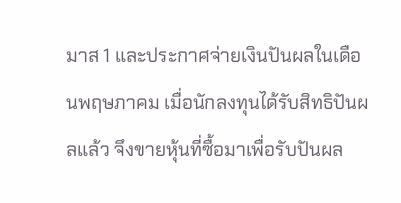มาส 1 และประกาศจ่ายเงินปันผลในเดือนพฤษภาคม เมื่อนักลงทุนได้รับสิทธิปันผลแล้ว จึงขายหุ้นที่ซื้อมาเพื่อรับปันผล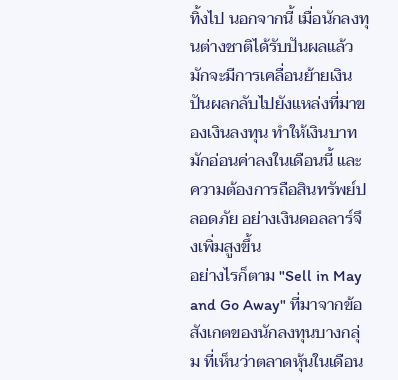ทิ้งไป นอกจากนี้ เมื่อนักลงทุนต่างชาติได้รับปันผลแล้ว มักจะมีการเคลื่อนย้ายเงินปันผลกลับไปยังแหล่งที่มาของเงินลงทุน ทำให้เงินบาทมักอ่อนค่าลงในเดือนนี้ และความต้องการถือสินทรัพย์ปลอดภัย อย่างเงินดอลลาร์จึงเพิ่มสูงขึ้น
อย่างไรก็ตาม "Sell in May and Go Away" ที่มาจากข้อสังเกตของนักลงทุนบางกลุ่ม ที่เห็นว่าตลาดหุ้นในเดือน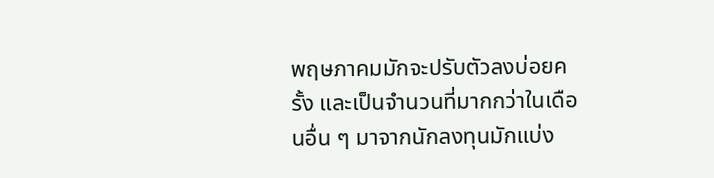พฤษภาคมมักจะปรับตัวลงบ่อยครั้ง และเป็นจำนวนที่มากกว่าในเดือนอื่น ๆ มาจากนักลงทุนมักแบ่ง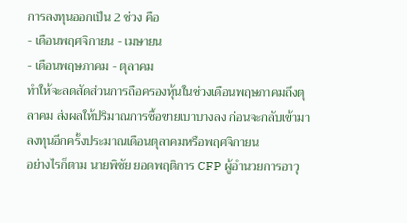การลงทุนออกเป็น 2 ช่วง คือ
- เดือนพฤศจิกายน - เมษายน
- เดือนพฤษภาคม - ตุลาคม
ทำให้จะลดสัดส่วนการถือครองหุ้นในช่วงเดือนพฤษภาคมถึงตุลาคม ส่งผลให้ปริมาณการซื้อขายเบาบางลง ก่อนจะกลับเข้ามาลงทุนอีกครั้งประมาณเดือนตุลาคมหรือพฤศจิกายน
อย่างไรก็ตาม นายพิชัย ยอดพฤติการ CFP ผู้อำนวยการอาวุ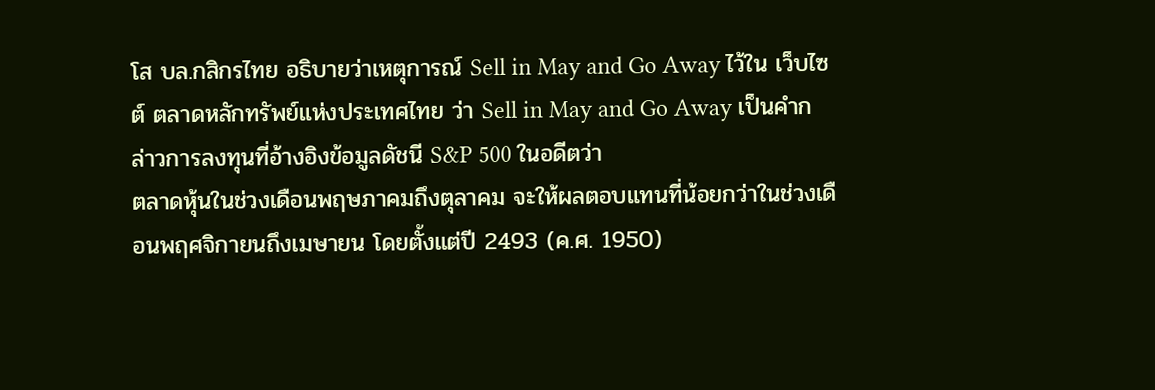โส บล.กสิกรไทย อธิบายว่าเหตุการณ์ Sell in May and Go Away ไว้ใน เว็บไซต์ ตลาดหลักทรัพย์แห่งประเทศไทย ว่า Sell in May and Go Away เป็นคำกล่าวการลงทุนที่อ้างอิงข้อมูลดัชนี S&P 500 ในอดีตว่า
ตลาดหุ้นในช่วงเดือนพฤษภาคมถึงตุลาคม จะให้ผลตอบแทนที่น้อยกว่าในช่วงเดือนพฤศจิกายนถึงเมษายน โดยตั้งแต่ปี 2493 (ค.ศ. 1950)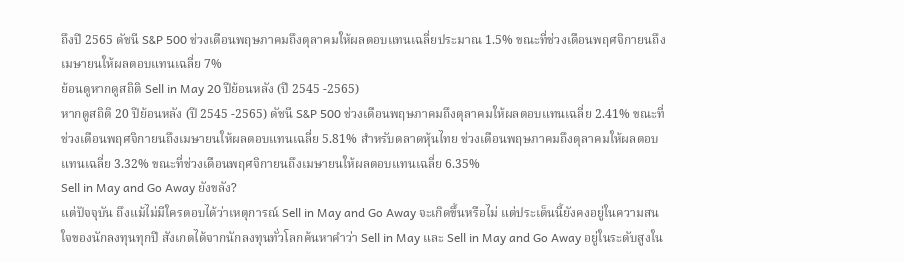ถึงปี 2565 ดัชนี S&P 500 ช่วงเดือนพฤษภาคมถึงตุลาคมให้ผลตอบแทนเฉลี่ยประมาณ 1.5% ขณะที่ช่วงเดือนพฤศจิกายนถึงเมษายนให้ผลตอบแทนเฉลี่ย 7%
ย้อนดูหากดูสถิติ Sell in May 20 ปีย้อนหลัง (ปี 2545 -2565)
หากดูสถิติ 20 ปีย้อนหลัง (ปี 2545 -2565) ดัชนี S&P 500 ช่วงเดือนพฤษภาคมถึงตุลาคมให้ผลตอบแทนเฉลี่ย 2.41% ขณะที่ช่วงเดือนพฤศจิกายนถึงเมษายนให้ผลตอบแทนเฉลี่ย 5.81% สำหรับตลาดหุ้นไทย ช่วงเดือนพฤษภาคมถึงตุลาคมให้ผลตอบแทนเฉลี่ย 3.32% ขณะที่ช่วงเดือนพฤศจิกายนถึงเมษายนให้ผลตอบแทนเฉลี่ย 6.35%
Sell in May and Go Away ยังขลัง?
แต่ปัจจุบัน ถึงแม้ไม่มีใครตอบได้ว่าเหตุการณ์ Sell in May and Go Away จะเกิดขึ้นหรือไม่ แต่ประเด็นนี้ยังคงอยู่ในความสนใจของนักลงทุนทุกปี สังเกตได้จากนักลงทุนทั่วโลกค้นหาคำว่า Sell in May และ Sell in May and Go Away อยู่ในระดับสูงใน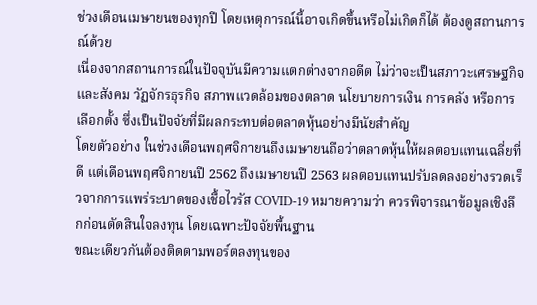ช่วงเดือนเมษายนของทุกปี โดยเหตุการณ์นี้อาจเกิดขึ้นหรือไม่เกิดก็ได้ ต้องดูสถานการณ์ด้วย
เนื่องจากสถานการณ์ในปัจจุบันมีความแตกต่างจากอดีต ไม่ว่าจะเป็นสภาวะเศรษฐกิจและสังคม วัฏจักรธุรกิจ สภาพแวดล้อมของตลาด นโยบายการเงิน การคลัง หรือการเลือกตั้ง ซึ่งเป็นปัจจัยที่มีผลกระทบต่อตลาดหุ้นอย่างมีนัยสำคัญ
โดยตัวอย่าง ในช่วงเดือนพฤศจิกายนถึงเมษายนถือว่าตลาดหุ้นให้ผลตอบแทนเฉลี่ยที่ดี แต่เดือนพฤศจิกายนปี 2562 ถึงเมษายนปี 2563 ผลตอบแทนปรับลดลงอย่างรวดเร็วจากการแพร่ระบาดของเชื้อไวรัส COVID-19 หมายความว่า ควรพิจารณาข้อมูลเชิงลึกก่อนตัดสินใจลงทุน โดยเฉพาะปัจจัยพื้นฐาน
ขณะเดียวกันต้องติดตามพอร์ตลงทุนของ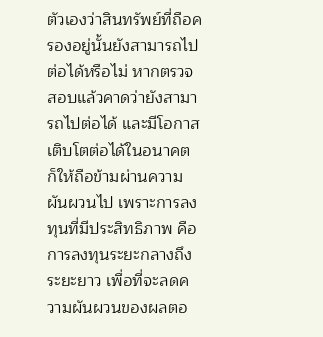ตัวเองว่าสินทรัพย์ที่ถือครองอยู่นั้นยังสามารถไปต่อได้หรือไม่ หากตรวจสอบแล้วคาดว่ายังสามารถไปต่อได้ และมีโอกาสเติบโตต่อได้ในอนาคต ก็ให้ถือข้ามผ่านความผันผวนไป เพราะการลงทุนที่มีประสิทธิภาพ คือ การลงทุนระยะกลางถึงระยะยาว เพื่อที่จะลดความผันผวนของผลตอ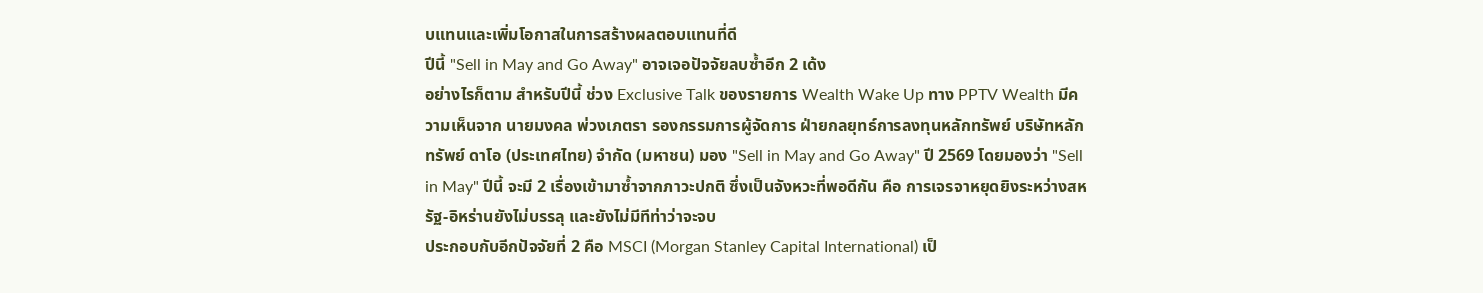บแทนและเพิ่มโอกาสในการสร้างผลตอบแทนที่ดี
ปีนี้ "Sell in May and Go Away" อาจเจอปัจจัยลบซ้ำอีก 2 เด้ง
อย่างไรก็ตาม สำหรับปีนี้ ช่วง Exclusive Talk ของรายการ Wealth Wake Up ทาง PPTV Wealth มีความเห็นจาก นายมงคล พ่วงเภตรา รองกรรมการผู้จัดการ ฝ่ายกลยุทธ์การลงทุนหลักทรัพย์ บริษัทหลักทรัพย์ ดาโอ (ประเทศไทย) จำกัด (มหาชน) มอง "Sell in May and Go Away" ปี 2569 โดยมองว่า "Sell in May" ปีนี้ จะมี 2 เรื่องเข้ามาซ้ำจากภาวะปกติ ซึ่งเป็นจังหวะที่พอดีกัน คือ การเจรจาหยุดยิงระหว่างสหรัฐ-อิหร่านยังไม่บรรลุ และยังไม่มีทีท่าว่าจะจบ
ประกอบกับอีกปัจจัยที่ 2 คือ MSCI (Morgan Stanley Capital International) เป็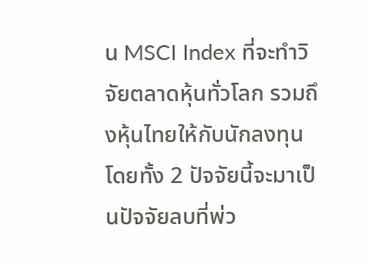น MSCI Index ที่จะทำวิจัยตลาดหุ้นทั่วโลก รวมถึงหุ้นไทยให้กับนักลงทุน โดยทั้ง 2 ปัจจัยนี้จะมาเป็นปัจจัยลบที่พ่ว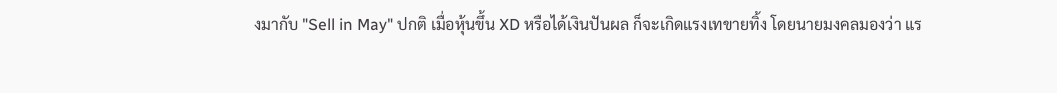งมากับ "Sell in May" ปกติ เมื่อหุ้นขึ้น XD หรือได้เงินปันผล ก็จะเกิดแรงเทขายทิ้ง โดยนายมงคลมองว่า แร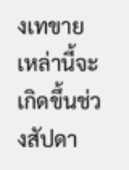งเทขายเหล่านี้จะเกิดขึ้นช่วงสัปดา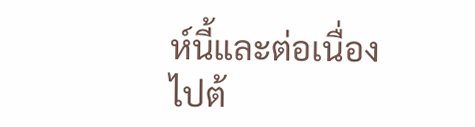ห์นี้และต่อเนื่องไปต้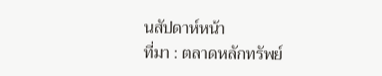นสัปดาห์หน้า
ที่มา : ตลาดหลักทรัพย์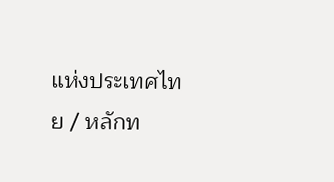แห่งประเทศไทย / หลักท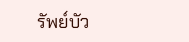รัพย์บัว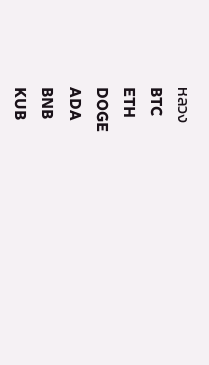หลวง
BTC
ETH
DOGE
ADA
BNB
KUB